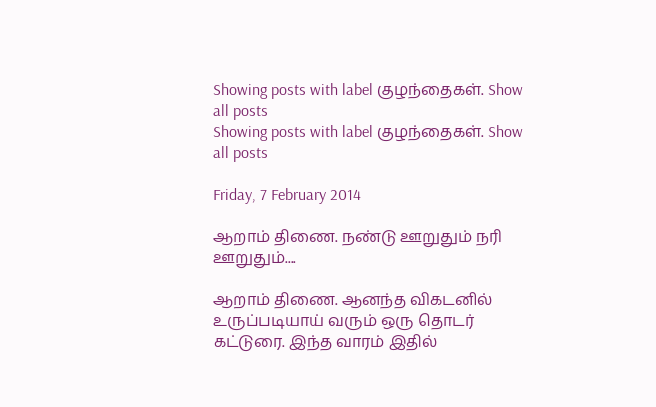Showing posts with label குழந்தைகள். Show all posts
Showing posts with label குழந்தைகள். Show all posts

Friday, 7 February 2014

ஆறாம் திணை. நண்டு ஊறுதும் நரி ஊறுதும்....

ஆறாம் திணை. ஆனந்த விகடனில் உருப்படியாய் வரும் ஒரு தொடர் கட்டுரை. இந்த வாரம் இதில்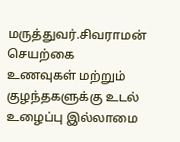மருத்துவர்.சிவராமன் செயற்கை உணவுகள் மற்றும் குழந்தகளுக்கு உடல் உழைப்பு இல்லாமை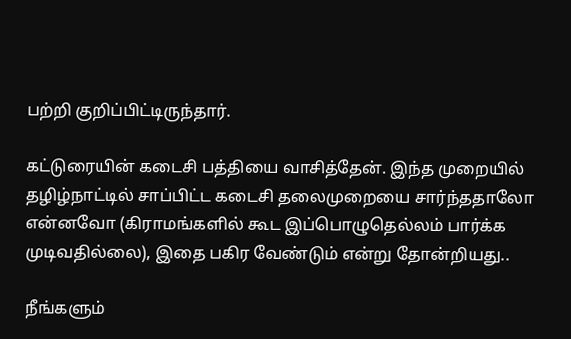பற்றி குறிப்பிட்டிருந்தார்.

கட்டுரையின் கடைசி பத்தியை வாசித்தேன். இந்த முறையில் தழிழ்நாட்டில் சாப்பிட்ட கடைசி தலைமுறையை சார்ந்ததாலோ என்னவோ (கிராமங்களில் கூட இப்பொழுதெல்லம் பார்க்க முடிவதில்லை), இதை பகிர வேண்டும் என்று தோன்றியது..

நீங்களும்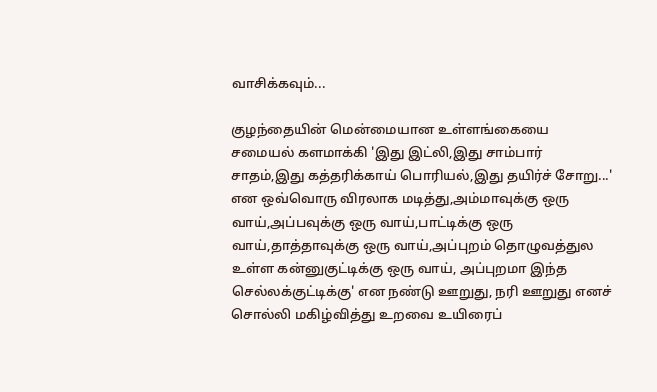வாசிக்கவும்...

குழந்தையின் மென்மையான உள்ளங்கையை சமையல் களமாக்கி 'இது இட்லி,இது சாம்பார் சாதம்,இது கத்தரிக்காய் பொரியல்,இது தயிர்ச் சோறு...' என ஒவ்வொரு விரலாக மடித்து,அம்மாவுக்கு ஒரு வாய்,அப்பவுக்கு ஒரு வாய்,பாட்டிக்கு ஒரு வாய்,தாத்தாவுக்கு ஒரு வாய்,அப்புறம் தொழுவத்துல உள்ள கன்னுகுட்டிக்கு ஒரு வாய், அப்புறமா இந்த செல்லக்குட்டிக்கு' என நண்டு ஊறுது, நரி ஊறுது எனச் சொல்லி மகிழ்வித்து உறவை உயிரைப்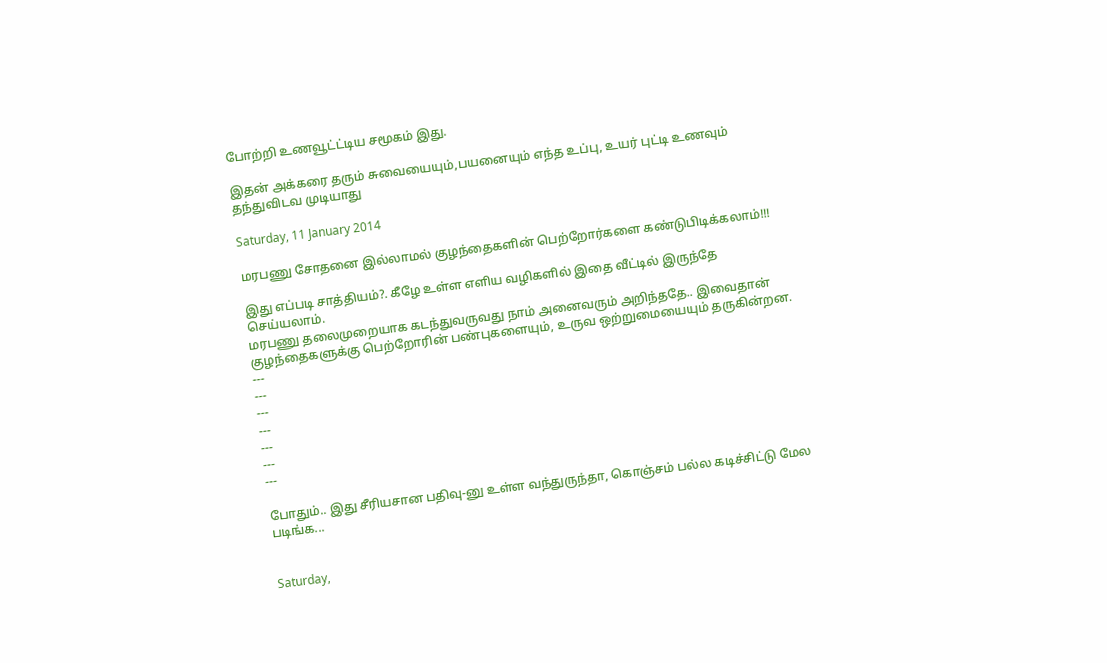போற்றி உணவூட்ட்டிய சமூகம் இது.

இதன் அக்கரை தரும் சுவையையும்,பயனையும் எந்த உப்பு, உயர் புட்டி உணவும் தந்துவிடவ முடியாது

Saturday, 11 January 2014

மரபணு சோதனை இல்லாமல் குழந்தைகளின் பெற்றோர்களை கண்டுபிடிக்கலாம்!!!

இது எப்படி சாத்தியம்?. கீழே உள்ள எளிய வழிகளில் இதை வீட்டில் இருந்தே செய்யலாம்.
மரபணு தலைமுறையாக கடந்துவருவது நாம் அனைவரும் அறிந்ததே.. இவைதான் குழந்தைகளுக்கு பெற்றோரின் பண்புகளையும், உருவ ஒற்றுமையையும் தருகின்றன.
---
---
---
---
---
---
---

போதும்.. இது சீரியசான பதிவு-னு உள்ள வந்துருந்தா, கொஞ்சம் பல்ல கடிச்சிட்டு மேல படிங்க...


Saturday,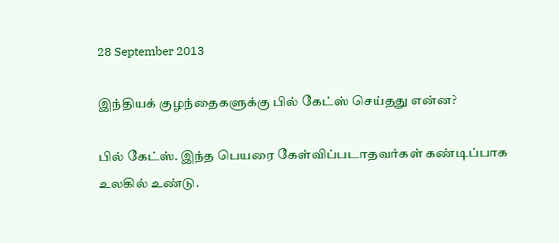28 September 2013

இந்தியக் குழந்தைகளுக்கு பில் கேட்ஸ் செய்தது என்ன?

பில் கேட்ஸ். இந்த பெயரை கேள்விப்படாதவர்கள் கண்டிப்பாக உலகில் உண்டு.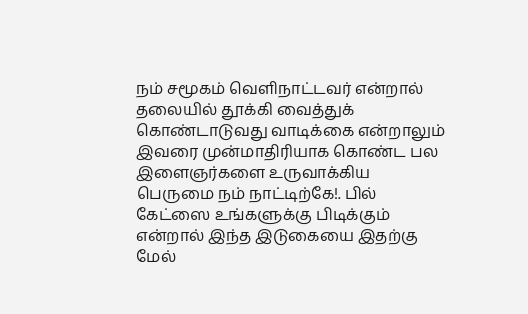நம் சமூகம் வெளிநாட்டவர் என்றால் தலையில் தூக்கி வைத்துக் கொண்டாடுவது வாடிக்கை என்றாலும் இவரை முன்மாதிரியாக கொண்ட பல இளைஞர்களை உருவாக்கிய பெருமை நம் நாட்டிற்கே!. பில் கேட்ஸை உங்களுக்கு பிடிக்கும் என்றால் இந்த இடுகையை இதற்கு மேல்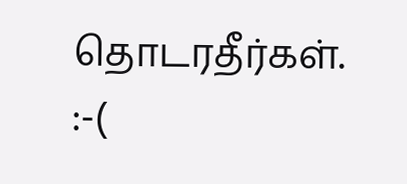தொடரதீர்கள். :-(